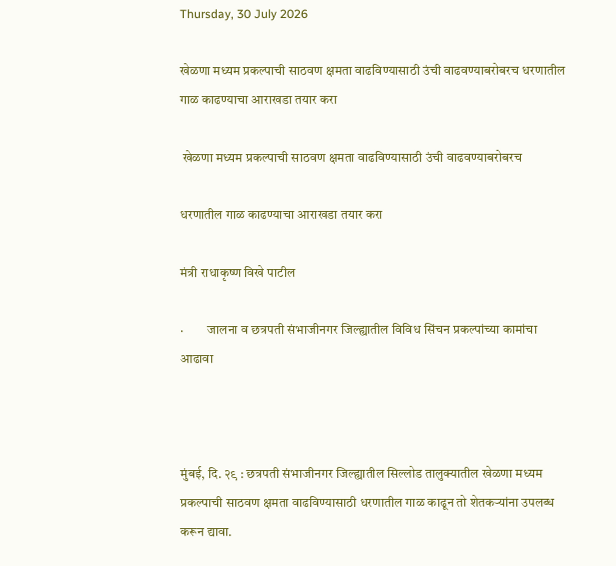Thursday, 30 July 2026

खेळणा मध्यम प्रकल्पाची साठवण क्षमता वाढविण्यासाठी उंची वाढवण्याबरोबरच धरणातील गाळ काढण्याचा आराखडा तयार करा

 खेळणा मध्यम प्रकल्पाची साठवण क्षमता वाढविण्यासाठी उंची वाढवण्याबरोबरच

धरणातील गाळ काढण्याचा आराखडा तयार करा

मंत्री राधाकृष्ण विखे पाटील

·         जालना व छत्रपती संभाजीनगर जिल्ह्यातील विविध सिंचन प्रकल्पांच्या कामांचा आढावा



मुंबई, दि. २९ : छत्रपती संभाजीनगर जिल्ह्यातील सिल्लोड तालुक्यातील खेळणा मध्यम प्रकल्पाची साठवण क्षमता वाढविण्यासाठी धरणातील गाळ काढून तो शेतकऱ्यांना उपलब्ध करून द्यावा.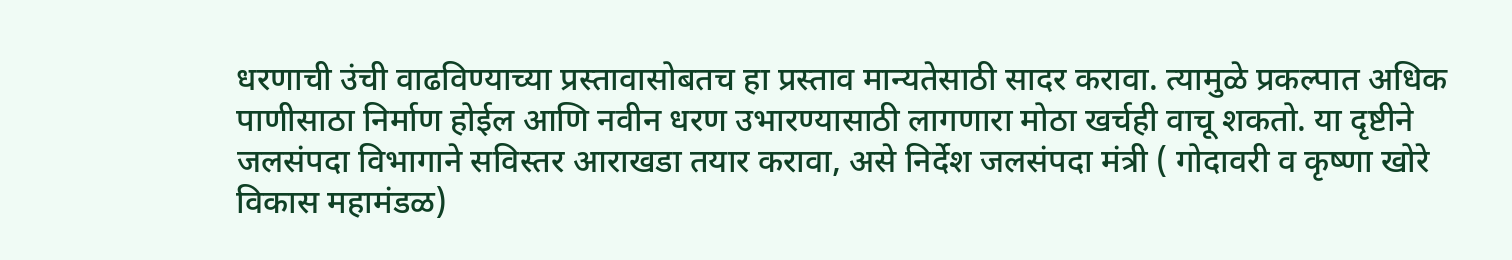धरणाची उंची वाढविण्याच्या प्रस्तावासोबतच हा प्रस्ताव मान्यतेसाठी सादर करावा. त्यामुळे प्रकल्पात अधिक पाणीसाठा निर्माण होईल आणि नवीन धरण उभारण्यासाठी लागणारा मोठा खर्चही वाचू शकतो. या दृष्टीने जलसंपदा विभागाने सविस्तर आराखडा तयार करावा, असे निर्देश जलसंपदा मंत्री ( गोदावरी व कृष्णा खोरे विकास महामंडळ)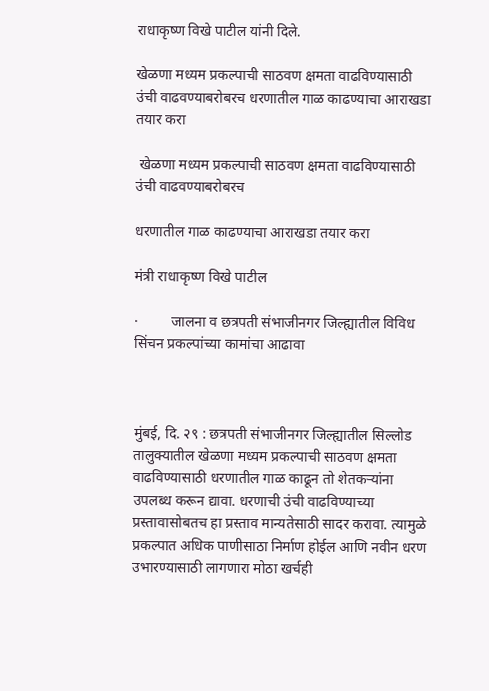राधाकृष्ण विखे पाटील यांनी दिले.

खेळणा मध्यम प्रकल्पाची साठवण क्षमता वाढविण्यासाठी उंची वाढवण्याबरोबरच धरणातील गाळ काढण्याचा आराखडा तयार करा

 खेळणा मध्यम प्रकल्पाची साठवण क्षमता वाढविण्यासाठी उंची वाढवण्याबरोबरच

धरणातील गाळ काढण्याचा आराखडा तयार करा

मंत्री राधाकृष्ण विखे पाटील

·         जालना व छत्रपती संभाजीनगर जिल्ह्यातील विविध सिंचन प्रकल्पांच्या कामांचा आढावा



मुंबई, दि. २९ : छत्रपती संभाजीनगर जिल्ह्यातील सिल्लोड तालुक्यातील खेळणा मध्यम प्रकल्पाची साठवण क्षमता वाढविण्यासाठी धरणातील गाळ काढून तो शेतकऱ्यांना उपलब्ध करून द्यावा. धरणाची उंची वाढविण्याच्या प्रस्तावासोबतच हा प्रस्ताव मान्यतेसाठी सादर करावा. त्यामुळे प्रकल्पात अधिक पाणीसाठा निर्माण होईल आणि नवीन धरण उभारण्यासाठी लागणारा मोठा खर्चही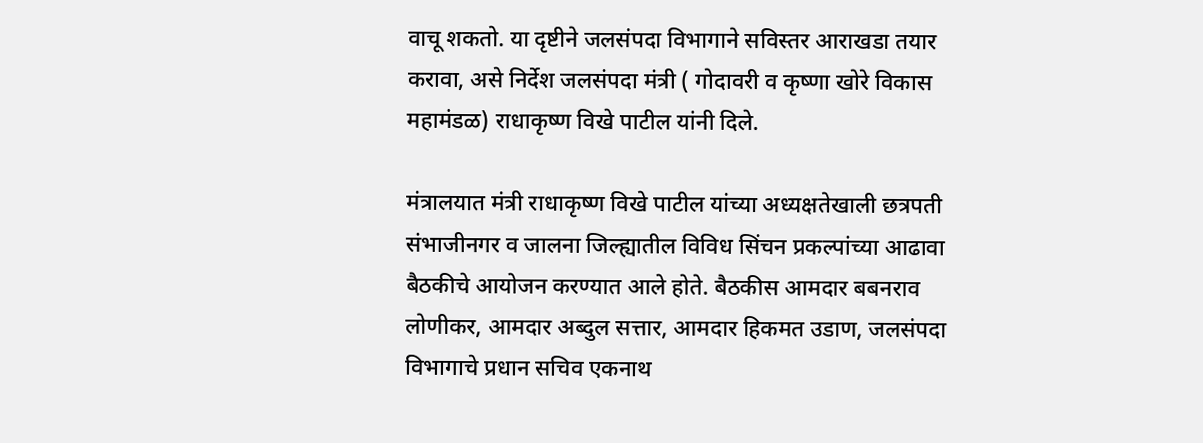वाचू शकतो. या दृष्टीने जलसंपदा विभागाने सविस्तर आराखडा तयार करावा, असे निर्देश जलसंपदा मंत्री ( गोदावरी व कृष्णा खोरे विकास महामंडळ) राधाकृष्ण विखे पाटील यांनी दिले.

मंत्रालयात मंत्री राधाकृष्ण विखे पाटील यांच्या अध्यक्षतेखाली छत्रपती संभाजीनगर व जालना जिल्ह्यातील विविध सिंचन प्रकल्पांच्या आढावा बैठकीचे आयोजन करण्यात आले होते. बैठकीस आमदार बबनराव लोणीकर, आमदार अब्दुल सत्तार, आमदार हिकमत उडाण, जलसंपदा विभागाचे प्रधान सचिव एकनाथ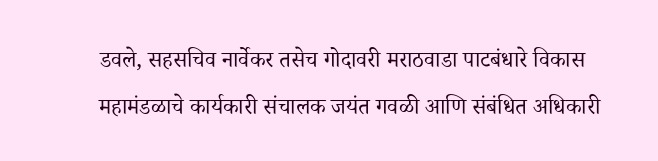डवले, सहसचिव नार्वेकर तसेच गोदावरी मराठवाडा पाटबंधारे विकास महामंडळाचे कार्यकारी संचालक जयंत गवळी आणि संबंधित अधिकारी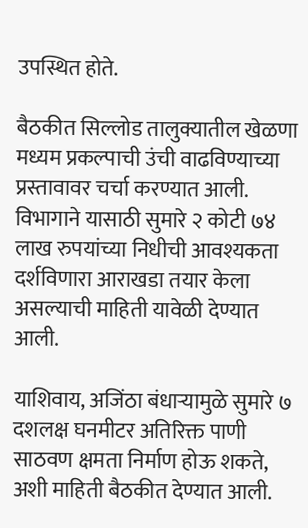उपस्थित होते.

बैठकीत सिल्लोड तालुक्यातील खेळणा मध्यम प्रकल्पाची उंची वाढविण्याच्या प्रस्तावावर चर्चा करण्यात आली. विभागाने यासाठी सुमारे २ कोटी ७४ लाख रुपयांच्या निधीची आवश्यकता दर्शविणारा आराखडा तयार केला असल्याची माहिती यावेळी देण्यात आली.

याशिवाय, अजिंठा बंधाऱ्यामुळे सुमारे ७ दशलक्ष घनमीटर अतिरिक्त पाणी साठवण क्षमता निर्माण होऊ शकते, अशी माहिती बैठकीत देण्यात आली.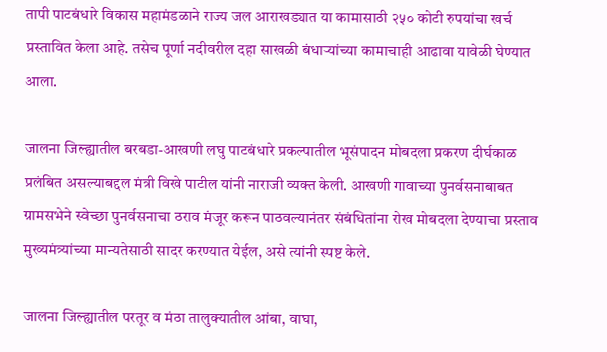तापी पाटबंधारे विकास महामंडळाने राज्य जल आराखड्यात या कामासाठी २५० कोटी रुपयांचा खर्च प्रस्तावित केला आहे. तसेच पूर्णा नदीवरील दहा साखळी बंधाऱ्यांच्या कामाचाही आढावा यावेळी घेण्यात आला.

जालना जिल्ह्यातील बरबडा-आखणी लघु पाटबंधारे प्रकल्पातील भूसंपादन मोबदला प्रकरण दीर्घकाळ प्रलंबित असल्याबद्दल मंत्री विखे पाटील यांनी नाराजी व्यक्त केली. आखणी गावाच्या पुनर्वसनाबाबत ग्रामसभेने स्वेच्छा पुनर्वसनाचा ठराव मंजूर करून पाठवल्यानंतर संबंधितांना रोख मोबदला देण्याचा प्रस्ताव मुख्यमंत्र्यांच्या मान्यतेसाठी सादर करण्यात येईल, असे त्यांनी स्पष्ट केले.

जालना जिल्ह्यातील परतूर व मंठा तालुक्यातील आंबा, वाघा,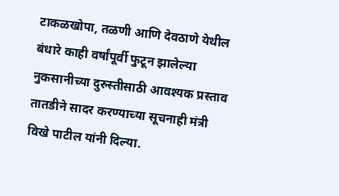टाकळखोपा, तळणी आणि देवठाणे येथील बंधारे काही वर्षांपूर्वी फुटून झालेल्या नुकसानीच्या दुरुस्तीसाठी आवश्यक प्रस्ताव तातडीने सादर करण्याच्या सूचनाही मंत्री विखे पाटील यांनी दिल्या.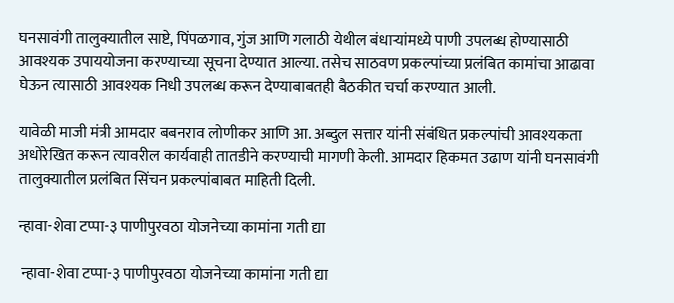घनसावंगी तालुक्यातील साष्टे, पिंपळगाव, गुंज आणि गलाठी येथील बंधाऱ्यांमध्ये पाणी उपलब्ध होण्यासाठी आवश्यक उपाययोजना करण्याच्या सूचना देण्यात आल्या. तसेच साठवण प्रकल्पांच्या प्रलंबित कामांचा आढावा घेऊन त्यासाठी आवश्यक निधी उपलब्ध करून देण्याबाबतही बैठकीत चर्चा करण्यात आली.

यावेळी माजी मंत्री आमदार बबनराव लोणीकर आणि आ. अब्दुल सत्तार यांनी संबंधित प्रकल्पांची आवश्यकता अधोरेखित करून त्यावरील कार्यवाही तातडीने करण्याची मागणी केली. आमदार हिकमत उढाण यांनी घनसावंगी तालुक्यातील प्रलंबित सिंचन प्रकल्पांबाबत माहिती दिली.

न्हावा-शेवा टप्पा-३ पाणीपुरवठा योजनेच्या कामांना गती द्या

 न्हावा-शेवा टप्पा-३ पाणीपुरवठा योजनेच्या कामांना गती द्या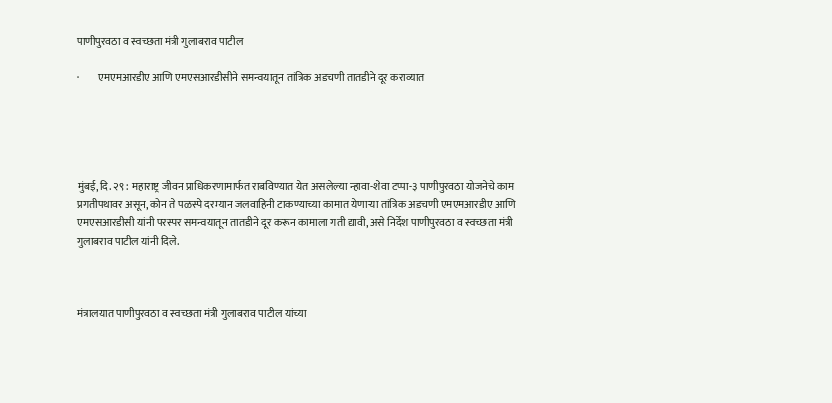पाणीपुरवठा व स्वच्छता मंत्री गुलाबराव पाटील

·         एमएमआरडीए आणि एमएसआरडीसीने समन्वयातून तांत्रिक अडचणी तातडीने दूर कराव्यात





मुंबई, दि. २९ : महाराष्ट्र जीवन प्राधिकरणामार्फत राबविण्यात येत असलेल्या न्हावा-शेवा टप्पा-३ पाणीपुरवठा योजनेचे काम प्रगतीपथावर असून, कोन ते पळस्पे दरम्यान जलवाहिनी टाकण्याच्या कामात येणाऱ्या तांत्रिक अडचणी एमएमआरडीए आणि एमएसआरडीसी यांनी परस्पर समन्वयातून तातडीने दूर करून कामाला गती द्यावी, असे निर्देश पाणीपुरवठा व स्वच्छता मंत्री गुलाबराव पाटील यांनी दिले.



मंत्रालयात पाणीपुरवठा व स्वच्छता मंत्री गुलाबराव पाटील यांच्या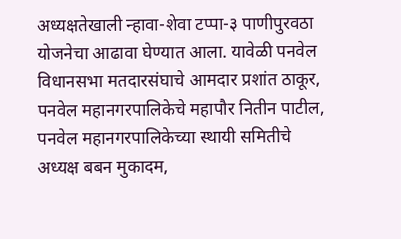अध्यक्षतेखाली न्हावा-शेवा टप्पा-३ पाणीपुरवठा योजनेचा आढावा घेण्यात आला. यावेळी पनवेल विधानसभा मतदारसंघाचे आमदार प्रशांत ठाकूर, पनवेल महानगरपालिकेचे महापौर नितीन पाटील, पनवेल महानगरपालिकेच्या स्थायी समितीचे अध्यक्ष बबन मुकादम,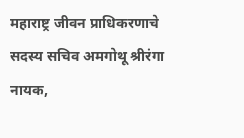महाराष्ट्र जीवन प्राधिकरणाचे सदस्य सचिव अमगोथू श्रीरंगा नायक,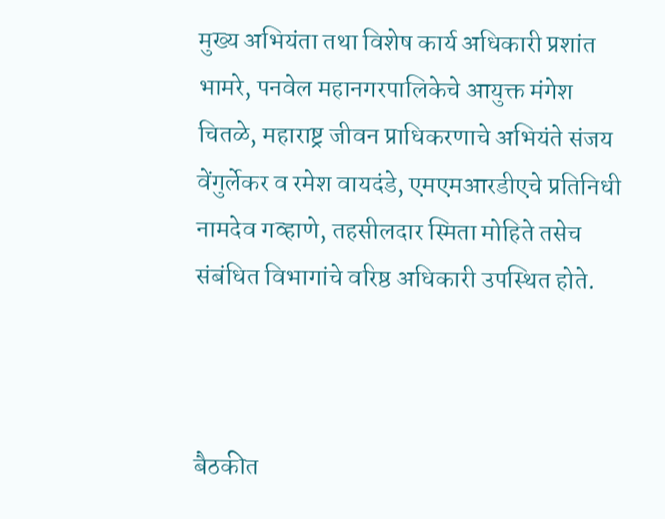मुख्य अभियंता तथा विशेष कार्य अधिकारी प्रशांत भामरे, पनवेल महानगरपालिकेचे आयुक्त मंगेश चितळे, महाराष्ट्र जीवन प्राधिकरणाचे अभियंते संजय वेंगुर्लेकर व रमेश वायदंडे, एमएमआरडीएचे प्रतिनिधी नामदेव गव्हाणे, तहसीलदार स्मिता मोहिते तसेच संबंधित विभागांचे वरिष्ठ अधिकारी उपस्थित होते.



बैठकीत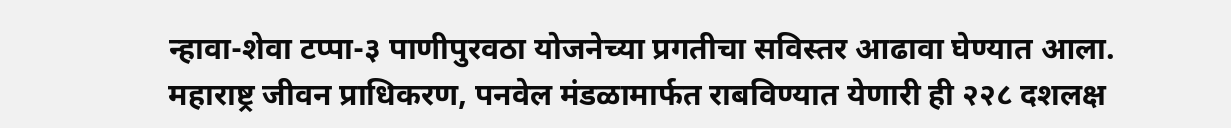न्हावा-शेवा टप्पा-३ पाणीपुरवठा योजनेच्या प्रगतीचा सविस्तर आढावा घेण्यात आला. महाराष्ट्र जीवन प्राधिकरण, पनवेल मंडळामार्फत राबविण्यात येणारी ही २२८ दशलक्ष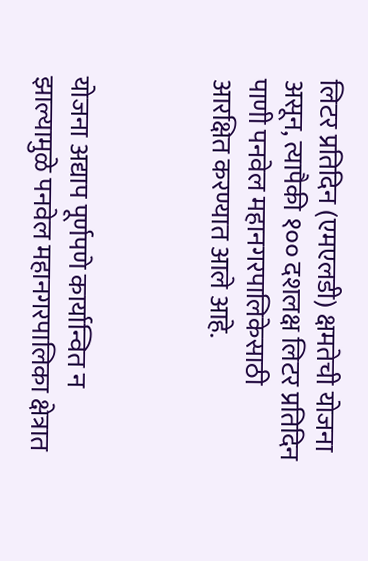लिटर प्रतिदिन (एमएलडी) क्षमतेची योजना असून, त्यापैकी १०० दशलक्ष लिटर प्रतिदिन पाणी पनवेल महानगरपालिकेसाठी आरक्षित करण्यात आले आहे.



योजना अद्याप पूर्णपणे कार्यान्वित न झाल्यामुळे पनवेल महानगरपालिका क्षेत्रात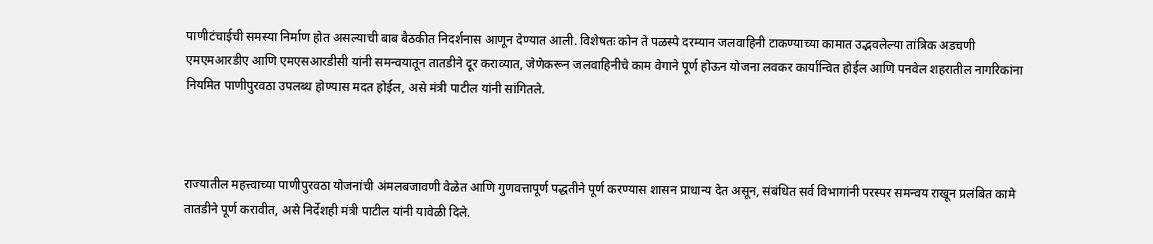पाणीटंचाईची समस्या निर्माण होत असल्याची बाब बैठकीत निदर्शनास आणून देण्यात आली. विशेषतः कोन ते पळस्पे दरम्यान जलवाहिनी टाकण्याच्या कामात उद्भवलेल्या तांत्रिक अडचणी एमएमआरडीए आणि एमएसआरडीसी यांनी समन्वयातून तातडीने दूर कराव्यात, जेणेकरून जलवाहिनीचे काम वेगाने पूर्ण होऊन योजना लवकर कार्यान्वित होईल आणि पनवेल शहरातील नागरिकांना नियमित पाणीपुरवठा उपलब्ध होण्यास मदत होईल, असे मंत्री पाटील यांनी सांगितले.



राज्यातील महत्त्वाच्या पाणीपुरवठा योजनांची अंमलबजावणी वेळेत आणि गुणवत्तापूर्ण पद्धतीने पूर्ण करण्यास शासन प्राधान्य देत असून, संबंधित सर्व विभागांनी परस्पर समन्वय राखून प्रलंबित कामे तातडीने पूर्ण करावीत, असे निर्देशही मंत्री पाटील यांनी यावेळी दिले.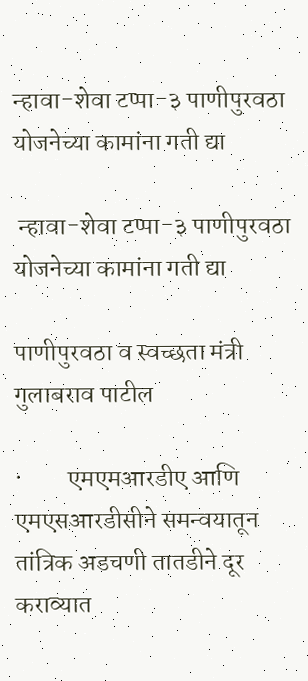न्हावा-शेवा टप्पा-३ पाणीपुरवठा योजनेच्या कामांना गती द्या

 न्हावा-शेवा टप्पा-३ पाणीपुरवठा योजनेच्या कामांना गती द्या

पाणीपुरवठा व स्वच्छता मंत्री गुलाबराव पाटील

·         एमएमआरडीए आणि एमएसआरडीसीने समन्वयातून तांत्रिक अडचणी तातडीने दूर कराव्यात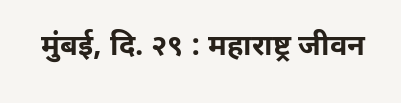मुंबई, दि. २९ : महाराष्ट्र जीवन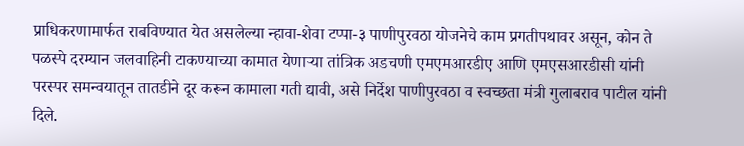प्राधिकरणामार्फत राबविण्यात येत असलेल्या न्हावा-शेवा टप्पा-३ पाणीपुरवठा योजनेचे काम प्रगतीपथावर असून, कोन ते पळस्पे दरम्यान जलवाहिनी टाकण्याच्या कामात येणाऱ्या तांत्रिक अडचणी एमएमआरडीए आणि एमएसआरडीसी यांनी परस्पर समन्वयातून तातडीने दूर करून कामाला गती द्यावी, असे निर्देश पाणीपुरवठा व स्वच्छता मंत्री गुलाबराव पाटील यांनी दिले.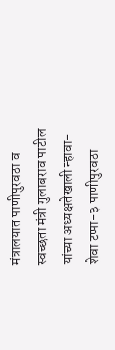मंत्रालयात पाणीपुरवठा व स्वच्छता मंत्री गुलाबराव पाटील यांच्या अध्यक्षतेखाली न्हावा-शेवा टप्पा-३ पाणीपुरवठा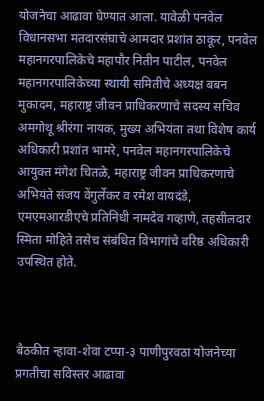योजनेचा आढावा घेण्यात आला. यावेळी पनवेल विधानसभा मतदारसंघाचे आमदार प्रशांत ठाकूर, पनवेल महानगरपालिकेचे महापौर नितीन पाटील, पनवेल महानगरपालिकेच्या स्थायी समितीचे अध्यक्ष बबन मुकादम, महाराष्ट्र जीवन प्राधिकरणाचे सदस्य सचिव अमगोथू श्रीरंगा नायक, मुख्य अभियंता तथा विशेष कार्य अधिकारी प्रशांत भामरे, पनवेल महानगरपालिकेचे आयुक्त मंगेश चितळे, महाराष्ट्र जीवन प्राधिकरणाचे अभियंते संजय वेंगुर्लेकर व रमेश वायदंडे, एमएमआरडीएचे प्रतिनिधी नामदेव गव्हाणे, तहसीलदार स्मिता मोहिते तसेच संबंधित विभागांचे वरिष्ठ अधिकारी उपस्थित होते.



बैठकीत न्हावा-शेवा टप्पा-३ पाणीपुरवठा योजनेच्या प्रगतीचा सविस्तर आढावा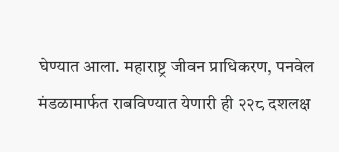घेण्यात आला. महाराष्ट्र जीवन प्राधिकरण, पनवेल मंडळामार्फत राबविण्यात येणारी ही २२८ दशलक्ष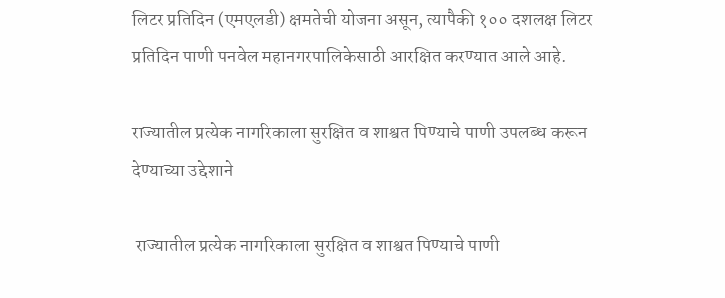लिटर प्रतिदिन (एमएलडी) क्षमतेची योजना असून, त्यापैकी १०० दशलक्ष लिटर प्रतिदिन पाणी पनवेल महानगरपालिकेसाठी आरक्षित करण्यात आले आहे.

राज्यातील प्रत्येक नागरिकाला सुरक्षित व शाश्वत पिण्याचे पाणी उपलब्ध करून देण्याच्या उद्देशाने

 राज्यातील प्रत्येक नागरिकाला सुरक्षित व शाश्वत पिण्याचे पाणी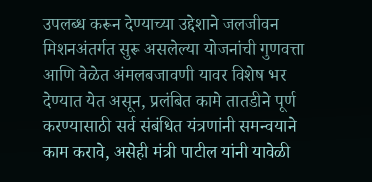उपलब्ध करून देण्याच्या उद्देशाने जलजीवन मिशनअंतर्गत सुरू असलेल्या योजनांची गुणवत्ता आणि वेळेत अंमलबजावणी यावर विशेष भर देण्यात येत असून, प्रलंबित कामे तातडीने पूर्ण करण्यासाठी सर्व संबंधित यंत्रणांनी समन्वयाने काम करावे, असेही मंत्री पाटील यांनी यावेळी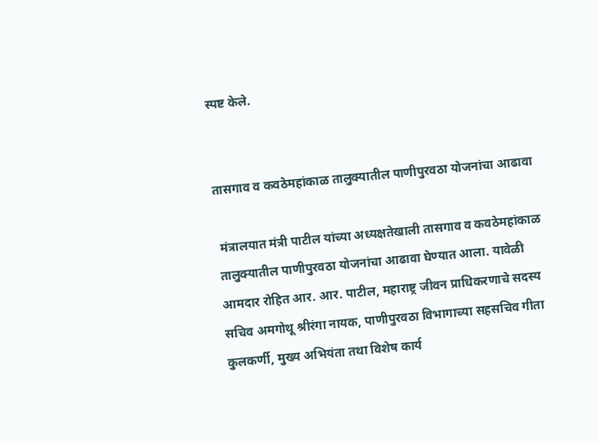स्पष्ट केले.


तासगाव व कवठेमहांकाळ तालुक्यातील पाणीपुरवठा योजनांचा आढावा

 मंत्रालयात मंत्री पाटील यांच्या अध्यक्षतेखाली तासगाव व कवठेमहांकाळ तालुक्यातील पाणीपुरवठा योजनांचा आढावा घेण्यात आला. यावेळी आमदार रोहित आर. आर. पाटील, महाराष्ट्र जीवन प्राधिकरणाचे सदस्य सचिव अमगोथू श्रीरंगा नायक, पाणीपुरवठा विभागाच्या सहसचिव गीता कुलकर्णी, मुख्य अभियंता तथा विशेष कार्य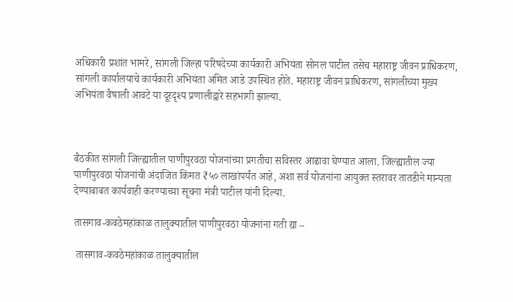अधिकारी प्रशांत भामरे, सांगली जिल्हा परिषदेच्या कार्यकारी अभियंता सोनल पाटील तसेच महाराष्ट्र जीवन प्राधिकरण, सांगली कार्यालयाचे कार्यकारी अभियंता अमित आडे उपस्थित होते. महाराष्ट्र जीवन प्राधिकरण, सांगलीच्या मुख्य अभियंता वैषाली आवटे या दूरदृश्य प्रणालीद्वारे सहभागी झाल्या.



बैठकीत सांगली जिल्ह्यातील पाणीपुरवठा योजनांच्या प्रगतीचा सविस्तर आढावा घेण्यात आला. जिल्ह्यातील ज्या पाणीपुरवठा योजनांची अंदाजित किंमत ₹५० लाखांपर्यंत आहे, अशा सर्व योजनांना आयुक्त स्तरावर तातडीने मान्यता देण्याबाबत कार्यवाही करण्याच्या सूचना मंत्री पाटील यांनी दिल्या.

तासगाव-कवठेमहांकाळ तालुक्यातील पाणीपुरवठा योजनांना गती द्या –

 तासगाव-कवठेमहांकाळ तालुक्यातील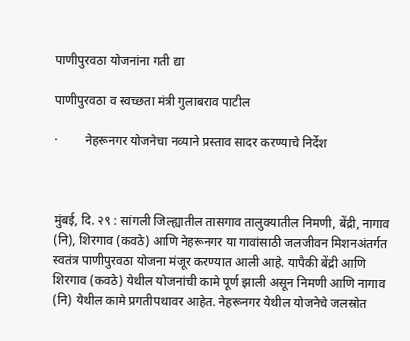पाणीपुरवठा योजनांना गती द्या

पाणीपुरवठा व स्वच्छता मंत्री गुलाबराव पाटील

·         नेहरूनगर योजनेचा नव्याने प्रस्ताव सादर करण्याचे निर्देश



मुंबई, दि. २९ : सांगली जिल्ह्यातील तासगाव तालुक्यातील निमणी, बेंद्री, नागाव (नि), शिरगाव (कवठे) आणि नेहरूनगर या गावांसाठी जलजीवन मिशनअंतर्गत स्वतंत्र पाणीपुरवठा योजना मंजूर करण्यात आली आहे. यापैकी बेंद्री आणि शिरगाव (कवठे) येथील योजनांची कामे पूर्ण झाली असून निमणी आणि नागाव (नि) येथील कामे प्रगतीपथावर आहेत. नेहरूनगर येथील योजनेचे जलस्रोत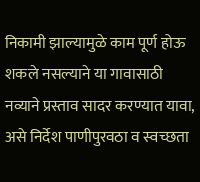निकामी झाल्यामुळे काम पूर्ण होऊ शकले नसल्याने या गावासाठी नव्याने प्रस्ताव सादर करण्यात यावा, असे निर्देश पाणीपुरवठा व स्वच्छता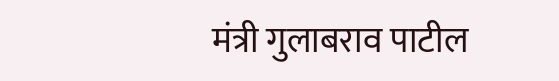मंत्री गुलाबराव पाटील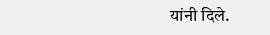यांनी दिले.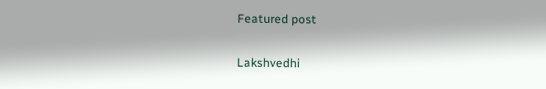Featured post

Lakshvedhi